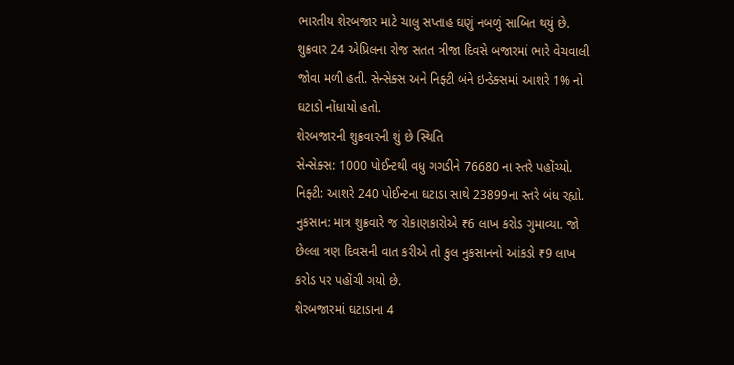ભારતીય શેરબજાર માટે ચાલુ સપ્તાહ ઘણું નબળું સાબિત થયું છે. શુક્રવાર 24 એપ્રિલના રોજ સતત ત્રીજા દિવસે બજારમાં ભારે વેચવાલી જોવા મળી હતી. સેન્સેક્સ અને નિફ્ટી બંને ઇન્ડેક્સમાં આશરે 1% નો ઘટાડો નોંધાયો હતો.
શેરબજારની શુક્રવારની શું છે સ્થિતિ
સેન્સેક્સ: 1000 પોઈન્ટથી વધુ ગગડીને 76680 ના સ્તરે પહોંચ્યો.
નિફ્ટી: આશરે 240 પોઈન્ટના ઘટાડા સાથે 23899ના સ્તરે બંધ રહ્યો.
નુકસાન: માત્ર શુક્રવારે જ રોકાણકારોએ ₹6 લાખ કરોડ ગુમાવ્યા. જો છેલ્લા ત્રણ દિવસની વાત કરીએ તો કુલ નુકસાનનો આંકડો ₹9 લાખ કરોડ પર પહોંચી ગયો છે.
શેરબજારમાં ઘટાડાના 4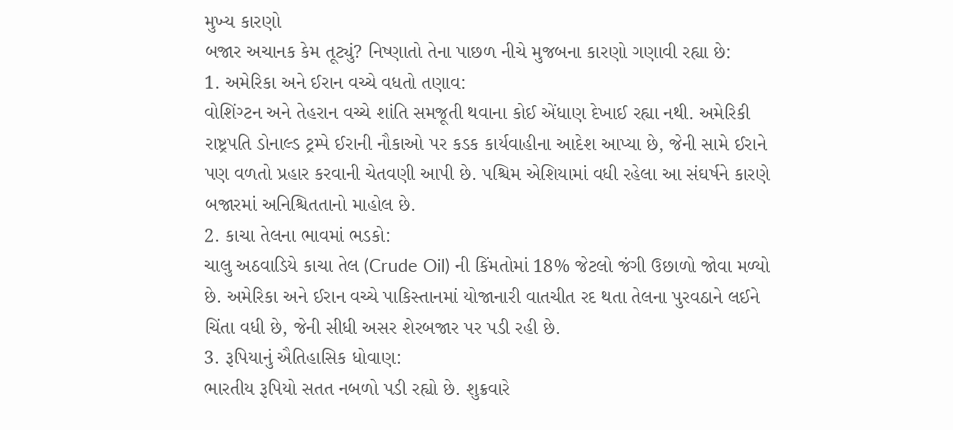મુખ્ય કારણો
બજાર અચાનક કેમ તૂટ્યું? નિષ્ણાતો તેના પાછળ નીચે મુજબના કારણો ગણાવી રહ્યા છે:
1. અમેરિકા અને ઈરાન વચ્ચે વધતો તણાવ:
વોશિંગ્ટન અને તેહરાન વચ્ચે શાંતિ સમજૂતી થવાના કોઈ એંધાણ દેખાઈ રહ્યા નથી. અમેરિકી રાષ્ટ્રપતિ ડોનાલ્ડ ટ્રમ્પે ઈરાની નૌકાઓ પર કડક કાર્યવાહીના આદેશ આપ્યા છે, જેની સામે ઈરાને પણ વળતો પ્રહાર કરવાની ચેતવણી આપી છે. પશ્ચિમ એશિયામાં વધી રહેલા આ સંઘર્ષને કારણે બજારમાં અનિશ્ચિતતાનો માહોલ છે.
2. કાચા તેલના ભાવમાં ભડકો:
ચાલુ અઠવાડિયે કાચા તેલ (Crude Oil) ની કિંમતોમાં 18% જેટલો જંગી ઉછાળો જોવા મળ્યો છે. અમેરિકા અને ઈરાન વચ્ચે પાકિસ્તાનમાં યોજાનારી વાતચીત રદ થતા તેલના પુરવઠાને લઈને ચિંતા વધી છે, જેની સીધી અસર શેરબજાર પર પડી રહી છે.
3. રૂપિયાનું ઐતિહાસિક ધોવાણ:
ભારતીય રૂપિયો સતત નબળો પડી રહ્યો છે. શુક્રવારે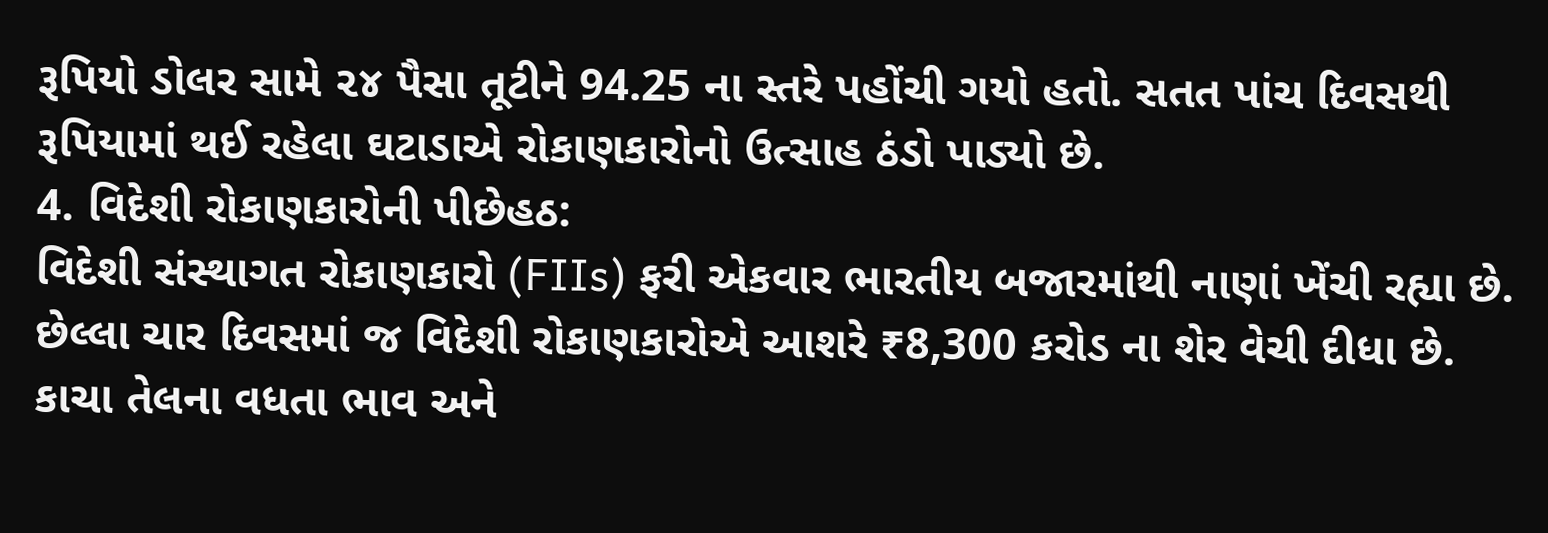રૂપિયો ડોલર સામે ૨૪ પૈસા તૂટીને 94.25 ના સ્તરે પહોંચી ગયો હતો. સતત પાંચ દિવસથી રૂપિયામાં થઈ રહેલા ઘટાડાએ રોકાણકારોનો ઉત્સાહ ઠંડો પાડ્યો છે.
4. વિદેશી રોકાણકારોની પીછેહઠ:
વિદેશી સંસ્થાગત રોકાણકારો (FIIs) ફરી એકવાર ભારતીય બજારમાંથી નાણાં ખેંચી રહ્યા છે. છેલ્લા ચાર દિવસમાં જ વિદેશી રોકાણકારોએ આશરે ₹8,300 કરોડ ના શેર વેચી દીધા છે. કાચા તેલના વધતા ભાવ અને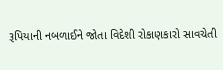રૂપિયાની નબળાઈને જોતા વિદેશી રોકાણકારો સાવચેતી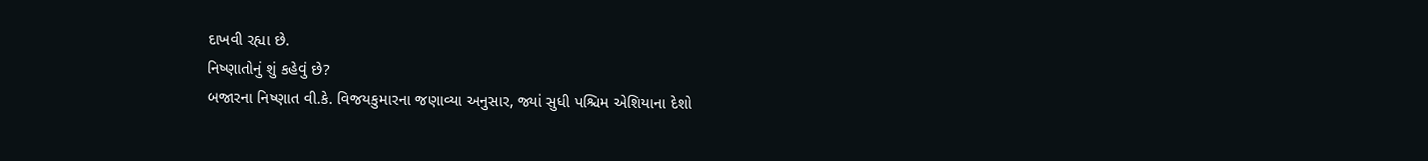દાખવી રહ્યા છે.
નિષ્ણાતોનું શું કહેવું છે?
બજારના નિષ્ણાત વી.કે. વિજયકુમારના જણાવ્યા અનુસાર, જ્યાં સુધી પશ્ચિમ એશિયાના દેશો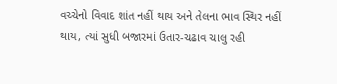વચ્ચેનો વિવાદ શાંત નહીં થાય અને તેલના ભાવ સ્થિર નહીં થાય, ત્યાં સુધી બજારમાં ઉતાર-ચઢાવ ચાલુ રહી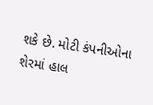શકે છે. મોટી કંપનીઓના શેરમાં હાલ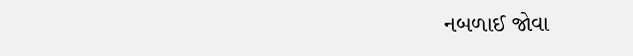નબળાઈ જોવા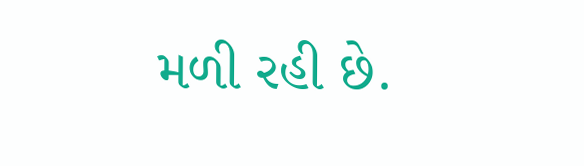મળી રહી છે.